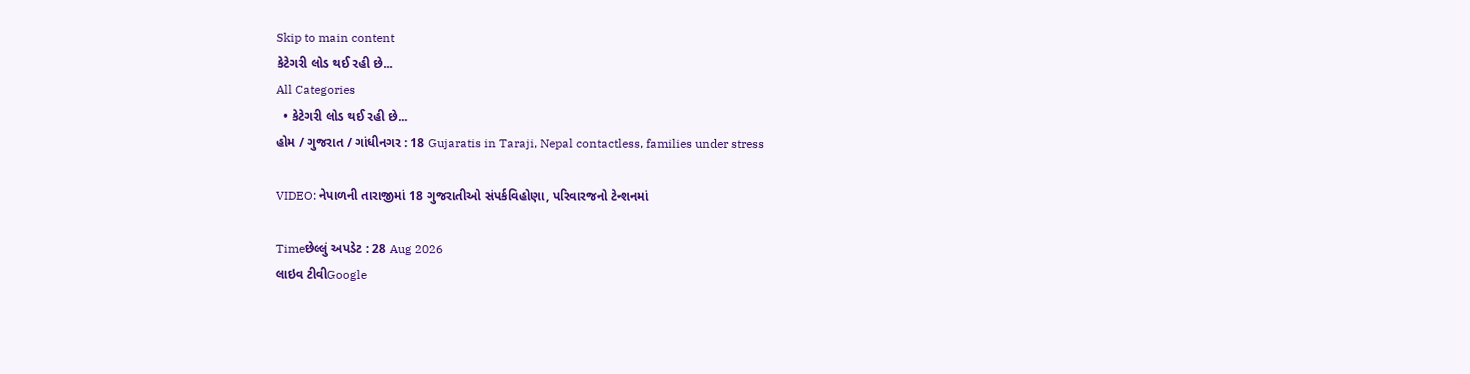Skip to main content
કેટેગરી લોડ થઈ રહી છે...
All Categories
  • કેટેગરી લોડ થઈ રહી છે...
હોમ / ગુજરાત / ગાંધીનગર : 18 Gujaratis in Taraji, Nepal contactless, families under stress

VIDEO: નેપાળની તારાજીમાં 18 ગુજરાતીઓ સંપર્કવિહોણા, પરિવારજનો ટેન્શનમાં

Timeછેલ્લું અપડેટ : 28 Aug 2026
લાઇવ ટીવીGoogle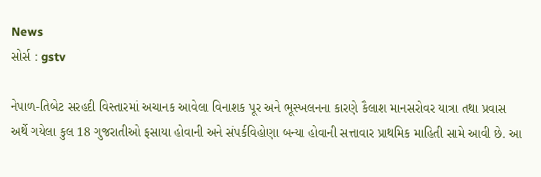News
સોર્સ : gstv

નેપાળ-તિબેટ સરહદી વિસ્તારમાં અચાનક આવેલા વિનાશક પૂર અને ભૂસ્ખલનના કારણે કૈલાશ માનસરોવર યાત્રા તથા પ્રવાસ અર્થે ગયેલા કુલ 18 ગુજરાતીઓ ફસાયા હોવાની અને સંપર્કવિહોણા બન્યા હોવાની સત્તાવાર પ્રાથમિક માહિતી સામે આવી છે. આ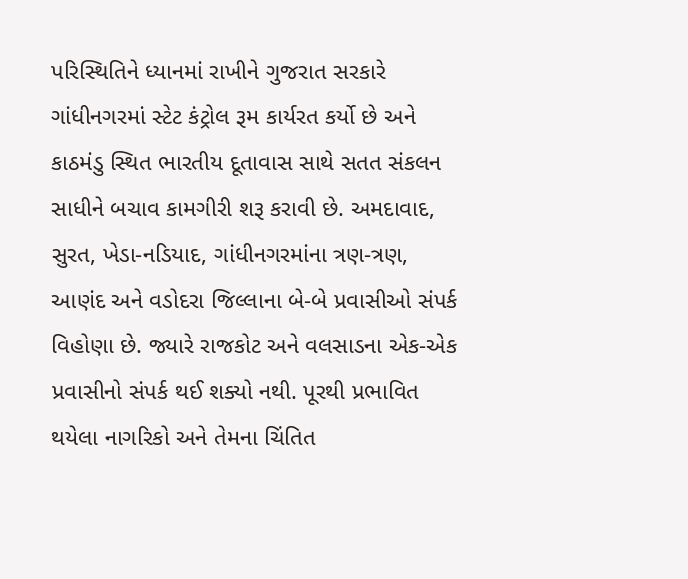પરિસ્થિતિને ધ્યાનમાં રાખીને ગુજરાત સરકારે ગાંધીનગરમાં સ્ટેટ કંટ્રોલ રૂમ કાર્યરત કર્યો છે અને કાઠમંડુ સ્થિત ભારતીય દૂતાવાસ સાથે સતત સંકલન સાધીને બચાવ કામગીરી શરૂ કરાવી છે. અમદાવાદ, સુરત, ખેડા-નડિયાદ, ગાંધીનગરમાંના ત્રણ-ત્રણ,  આણંદ અને વડોદરા જિલ્લાના બે-બે પ્રવાસીઓ સંપર્ક વિહોણા છે. જ્યારે રાજકોટ અને વલસાડના એક-એક પ્રવાસીનો સંપર્ક થઈ શક્યો નથી. પૂરથી પ્રભાવિત થયેલા નાગરિકો અને તેમના ચિંતિત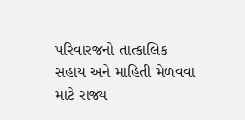પરિવારજનો તાત્કાલિક સહાય અને માહિતી મેળવવા માટે રાજ્ય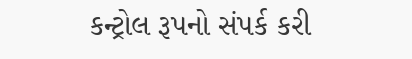કન્ટ્રોલ રૂપનો સંપર્ક કરી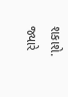શકાશે. જ્યારે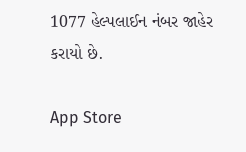1077 હેલ્પલાઈન નંબર જાહેર કરાયો છે.

App Store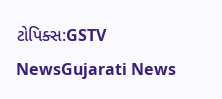ટોપિક્સ:GSTV NewsGujarati News